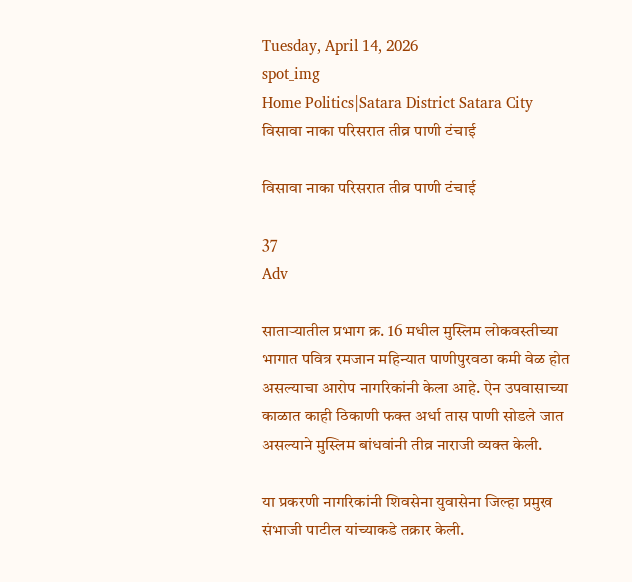Tuesday, April 14, 2026
spot_img
Home Politics|Satara District Satara City विसावा नाका परिसरात तीव्र पाणी टंचाई

विसावा नाका परिसरात तीव्र पाणी टंचाई

37
Adv

साताऱ्यातील प्रभाग क्र. 16 मधील मुस्लिम लोकवस्तीच्या भागात पवित्र रमजान महिन्यात पाणीपुरवठा कमी वेळ होत असल्याचा आरोप नागरिकांनी केला आहे. ऐन उपवासाच्या काळात काही ठिकाणी फक्त अर्धा तास पाणी सोडले जात असल्याने मुस्लिम बांधवांनी तीव्र नाराजी व्यक्त केली.

या प्रकरणी नागरिकांनी शिवसेना युवासेना जिल्हा प्रमुख संभाजी पाटील यांच्याकडे तक्रार केली.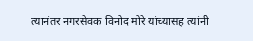त्यानंतर नगरसेवक विनोद मोरे यांच्यासह त्यांनी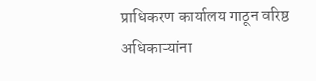प्राधिकरण कार्यालय गाठून वरिष्ठ अधिकाऱ्यांना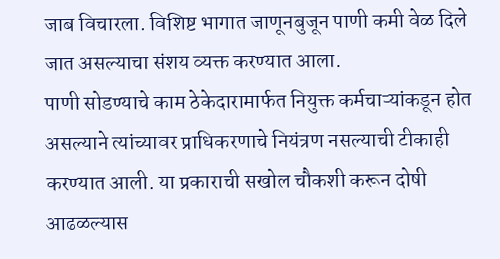जाब विचारला. विशिष्ट भागात जाणूनबुजून पाणी कमी वेळ दिले जात असल्याचा संशय व्यक्त करण्यात आला.
पाणी सोडण्याचे काम ठेकेदारामार्फत नियुक्त कर्मचाऱ्यांकडून होत असल्याने त्यांच्यावर प्राधिकरणाचे नियंत्रण नसल्याची टीकाही करण्यात आली. या प्रकाराची सखोल चौकशी करून दोषी आढळल्यास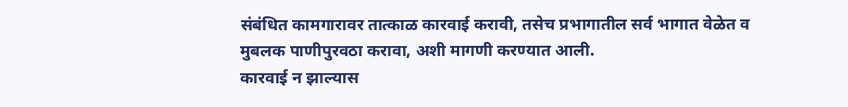संबंधित कामगारावर तात्काळ कारवाई करावी, तसेच प्रभागातील सर्व भागात वेळेत व मुबलक पाणीपुरवठा करावा, अशी मागणी करण्यात आली.
कारवाई न झाल्यास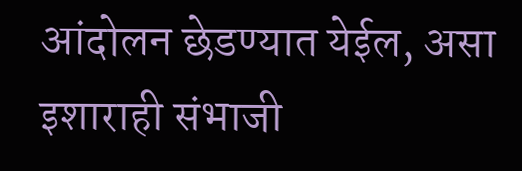आंदोलन छेडण्यात येईल, असा इशाराही संभाजी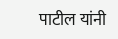पाटील यांनी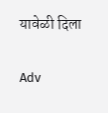यावेळी दिला

Adv